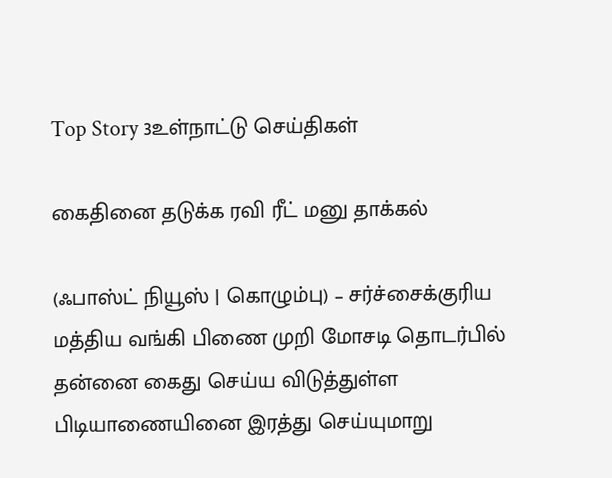Top Story 3உள்நாட்டு செய்திகள்

கைதினை தடுக்க ரவி ரீட் மனு தாக்கல்

(ஃபாஸ்ட் நியூஸ் | கொழும்பு) – சர்ச்சைக்குரிய மத்திய வங்கி பிணை முறி மோசடி தொடர்பில் தன்னை கைது செய்ய விடுத்துள்ள பிடியாணையினை இரத்து செய்யுமாறு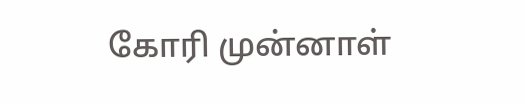கோரி முன்னாள்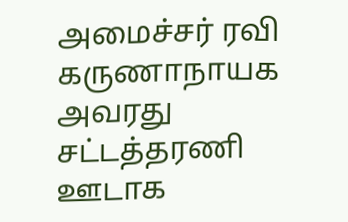அமைச்சர் ரவி கருணாநாயக அவரது சட்டத்தரணி ஊடாக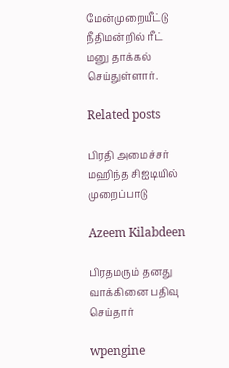மேன்முறையீட்டு நீதிமன்றில் ரீட் மனு தாக்கல் செய்துள்ளார்.

Related posts

பிரதி அமைச்சர் மஹிந்த சிஐடியில் முறைப்பாடு

Azeem Kilabdeen

பிரதமரும் தனது வாக்கினை பதிவு செய்தார்

wpengine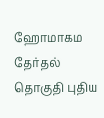ஹோமாகம தேர்தல் தொகுதி புதிய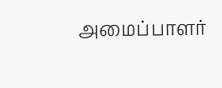அமைப்பாளர்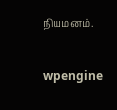நியமனம்.

wpengine